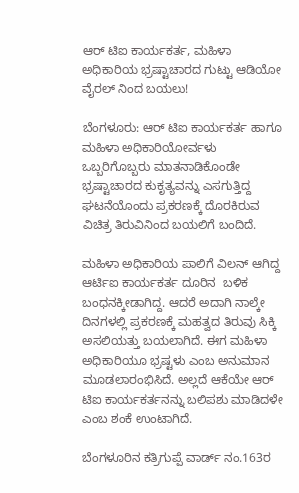ಆರ್ ಟಿಐ ಕಾರ್ಯಕರ್ತ, ಮಹಿಳಾ ಅಧಿಕಾರಿಯ ಭ್ರಷ್ಟಾಚಾರದ ಗುಟ್ಟು ಆಡಿಯೋ ವೈರಲ್ ನಿಂದ ಬಯಲು!

ಬೆಂಗಳೂರು: ಆರ್ ಟಿಐ ಕಾರ್ಯಕರ್ತ ಹಾಗೂ ಮಹಿಳಾ ಅಧಿಕಾರಿಯೋರ್ವಳು ಒಬ್ಬರಿಗೊಬ್ಬರು ಮಾತನಾಡಿಕೊಂಡೇ ಭ್ರಷ್ಟಾಚಾರದ ಕುಕೃತ್ಯವನ್ನು ಎಸಗುತ್ತಿದ್ದ ಘಟನೆಯೊಂದು ಪ್ರಕರಣಕ್ಕೆ ದೊರಕಿರುವ ವಿಚಿತ್ರ ತಿರುವಿನಿಂದ ಬಯಲಿಗೆ ಬಂದಿದೆ.

ಮಹಿಳಾ ಅಧಿಕಾರಿಯ ಪಾಲಿಗೆ ವಿಲನ್ ಆಗಿದ್ದ ಆರ್ಟಿಐ ಕಾರ್ಯಕರ್ತ ದೂರಿನ  ಬಳಿಕ ಬಂಧನಕ್ಕೀಡಾಗಿದ್ದ. ಆದರೆ ಅದಾಗಿ ನಾಲ್ಕೇ ದಿನಗಳಲ್ಲಿ ಪ್ರಕರಣಕ್ಕೆ ಮಹತ್ವದ ತಿರುವು ಸಿಕ್ಕಿ ಅಸಲಿಯತ್ತು ಬಯಲಾಗಿದೆ. ಈಗ ಮಹಿಳಾ ಅಧಿಕಾರಿಯೂ ಭ್ರಷ್ಟಳು ಎಂಬ ಅನುಮಾನ ಮೂಡಲಾರಂಭಿಸಿದೆ. ಅಲ್ಲದೆ ಆಕೆಯೇ ಆರ್ ಟಿಐ ಕಾರ್ಯಕರ್ತನನ್ನು ಬಲಿಪಶು ಮಾಡಿದಳೇ ಎಂಬ ಶಂಕೆ ಉಂಟಾಗಿದೆ.

ಬೆಂಗಳೂರಿನ ಕತ್ರಿಗುಪ್ಪೆ ವಾರ್ಡ್ ನಂ.163ರ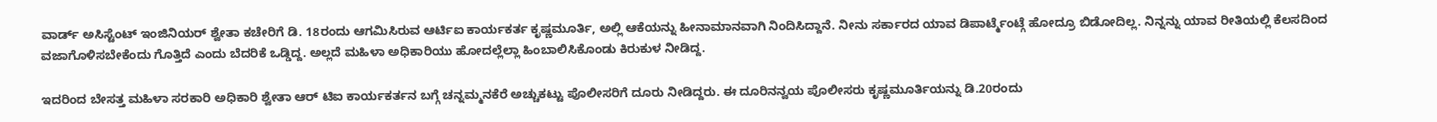ವಾರ್ಡ್ ಅಸಿಸ್ಟೆಂಟ್ ಇಂಜಿನಿಯರ್ ಶ್ವೇತಾ ಕಚೇರಿಗೆ ಡಿ. 18ರಂದು ಆಗಮಿಸಿರುವ ಆರ್ಟಿಐ ಕಾರ್ಯಕರ್ತ ಕೃಷ್ಣಮೂರ್ತಿ, ಅಲ್ಲಿ ಆಕೆಯನ್ನು ಹೀನಾಮಾನವಾಗಿ ನಿಂದಿಸಿದ್ದಾನೆ. ನೀನು ಸರ್ಕಾರದ ಯಾವ ಡಿಪಾರ್ಟ್ಮೆಂಟ್ಗೆ ಹೋದ್ರೂ ಬಿಡೋದಿಲ್ಲ. ನಿನ್ನನ್ನು ಯಾವ ರೀತಿಯಲ್ಲಿ ಕೆಲಸದಿಂದ ವಜಾಗೊಳಿಸಬೇಕೆಂದು ಗೊತ್ತಿದೆ ಎಂದು ಬೆದರಿಕೆ ಒಡ್ಡಿದ್ದ. ಅಲ್ಲದೆ ಮಹಿಳಾ ಅಧಿಕಾರಿಯು ಹೋದಲ್ಲೆಲ್ಲಾ ಹಿಂಬಾಲಿಸಿಕೊಂಡು ಕಿರುಕುಳ ನೀಡಿದ್ದ.

ಇದರಿಂದ ಬೇಸತ್ತ ಮಹಿಳಾ ಸರಕಾರಿ ಅಧಿಕಾರಿ ಶ್ವೇತಾ ಆರ್ ಟಿಐ ಕಾರ್ಯಕರ್ತನ ಬಗ್ಗೆ ಚನ್ನಮ್ಮನಕೆರೆ ಅಚ್ಚುಕಟ್ಟು ಪೊಲೀಸರಿಗೆ ದೂರು ನೀಡಿದ್ದರು. ಈ ದೂರಿನನ್ವಯ ಪೊಲೀಸರು ಕೃಷ್ಣಮೂರ್ತಿಯನ್ನು ಡಿ.20ರಂದು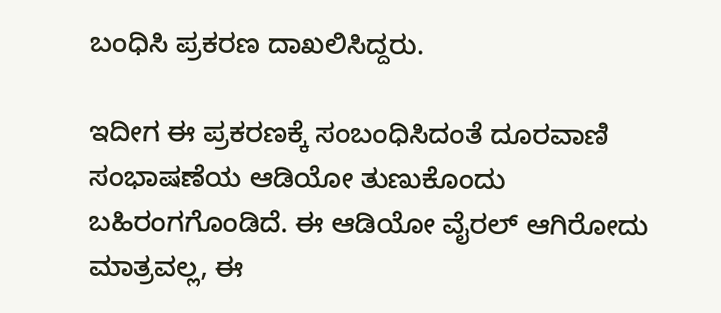ಬಂಧಿಸಿ ಪ್ರಕರಣ ದಾಖಲಿಸಿದ್ದರು.

ಇದೀಗ ಈ ಪ್ರಕರಣಕ್ಕೆ ಸಂಬಂಧಿಸಿದಂತೆ ದೂರವಾಣಿ ಸಂಭಾಷಣೆಯ ಆಡಿಯೋ ತುಣುಕೊಂದು ಬಹಿರಂಗಗೊಂಡಿದೆ. ಈ ಆಡಿಯೋ ವೈರಲ್ ಆಗಿರೋದು ಮಾತ್ರವಲ್ಲ, ಈ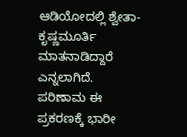ಆಡಿಯೋದಲ್ಲಿ ಶ್ವೇತಾ-ಕೃಷ್ಣಮೂರ್ತಿ ಮಾತನಾಡಿದ್ದಾರೆ ಎನ್ನಲಾಗಿದೆ. ಪರಿಣಾಮ ಈ ಪ್ರಕರಣಕ್ಕೆ ಭಾರೀ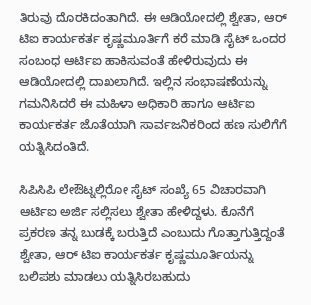ತಿರುವು ದೊರಕಿದಂತಾಗಿದೆ. ಈ ಆಡಿಯೋದಲ್ಲಿ ಶ್ವೇತಾ, ಆರ್ ಟಿಐ ಕಾರ್ಯಕರ್ತ ಕೃಷ್ಣಮೂರ್ತಿಗೆ ಕರೆ ಮಾಡಿ ಸೈಟ್ ಒಂದರ ಸಂಬಂಧ ಆರ್ಟಿಐ ಹಾಕಿಸುವಂತೆ ಹೇಳಿರುವುದು ಈ ಆಡಿಯೋದಲ್ಲಿ ದಾಖಲಾಗಿದೆ. ಇಲ್ಲಿನ ಸಂಭಾಷಣೆಯನ್ನು ಗಮನಿಸಿದರೆ ಈ ಮಹಿಳಾ ಅಧಿಕಾರಿ ಹಾಗೂ ಆರ್ಟಿಐ ಕಾರ್ಯಕರ್ತ ಜೊತೆಯಾಗಿ ಸಾರ್ವಜನಿಕರಿಂದ ಹಣ ಸುಲಿಗೆಗೆ ಯತ್ನಿಸಿದಂತಿದೆ.

ಸಿಪಿಸಿಪಿ ಲೇಔಟ್ನಲ್ಲಿರೋ ಸೈಟ್ ಸಂಖ್ಯೆ 65 ವಿಚಾರವಾಗಿ ಆರ್ಟಿಐ ಅರ್ಜಿ ಸಲ್ಲಿಸಲು ಶ್ವೇತಾ ಹೇಳಿದ್ದಳು. ಕೊನೆಗೆ ಪ್ರಕರಣ ತನ್ನ ಬುಡಕ್ಕೆ ಬರುತ್ತಿದೆ ಎಂಬುದು ಗೊತ್ತಾಗುತ್ತಿದ್ದಂತೆ ಶ್ವೇತಾ, ಆರ್ ಟಿಐ ಕಾರ್ಯಕರ್ತ ಕೃಷ್ಣಮೂರ್ತಿಯನ್ನು ಬಲಿಪಶು ಮಾಡಲು ಯತ್ನಿಸಿರಬಹುದು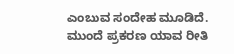ಎಂಬುವ ಸಂದೇಹ ಮೂಡಿದೆ. ಮುಂದೆ ಪ್ರಕರಣ ಯಾವ ರೀತಿ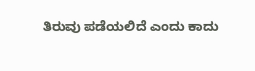ತಿರುವು ಪಡೆಯಲಿದೆ ಎಂದು ಕಾದು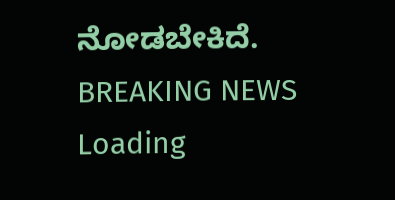ನೋಡಬೇಕಿದೆ.
BREAKING NEWS
Loading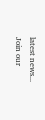latest news...
Join our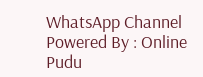WhatsApp Channel Powered By : Online Pudu